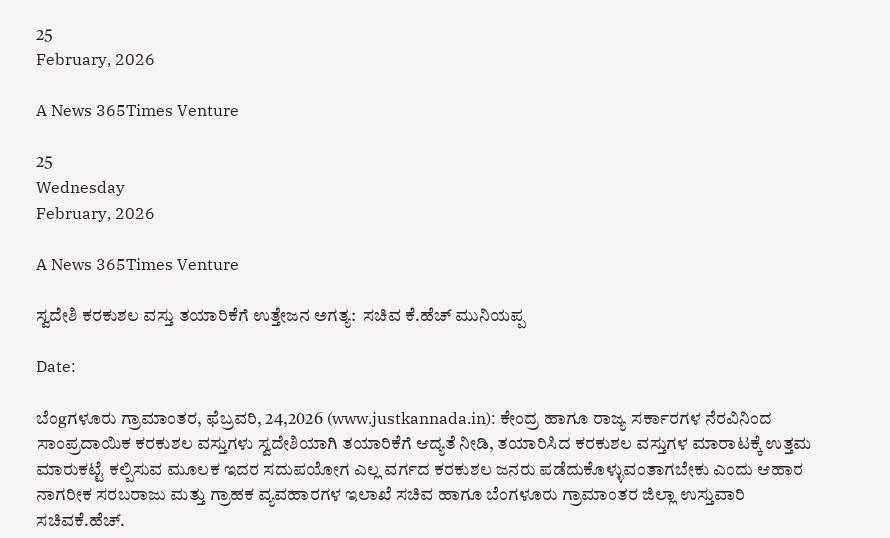25
February, 2026

A News 365Times Venture

25
Wednesday
February, 2026

A News 365Times Venture

ಸ್ವದೇಶಿ ಕರಕುಶಲ ವಸ್ತು ತಯಾರಿಕೆಗೆ ಉತ್ತೇಜನ ಅಗತ್ಯ:  ಸಚಿವ ಕೆ.ಹೆಚ್ ಮುನಿಯಪ್ಪ

Date:

ಬೆಂgಗಳೂರು ಗ್ರಾಮಾಂತರ, ಫೆಬ್ರವರಿ, 24,2026 (www.justkannada.in): ಕೇಂದ್ರ ಹಾಗೂ ರಾಜ್ಯ ಸರ್ಕಾರಗಳ ನೆರವಿನಿಂದ ಸಾಂಪ್ರದಾಯಿಕ ಕರಕುಶಲ ವಸ್ತುಗಳು ಸ್ವದೇಶಿಯಾಗಿ ತಯಾರಿಕೆಗೆ ಆದ್ಯತೆ ನೀಡಿ, ತಯಾರಿಸಿದ ಕರಕುಶಲ ವಸ್ತುಗಳ ಮಾರಾಟಕ್ಕೆ ಉತ್ತಮ ಮಾರುಕಟ್ಟೆ ಕಲ್ಪಿಸುವ ಮೂಲಕ ಇದರ ಸದುಪಯೋಗ ಎಲ್ಲ ವರ್ಗದ ಕರಕುಶಲ ಜನರು ಪಡೆದುಕೊಳ್ಳುವಂತಾಗಬೇಕು ಎಂದು ಆಹಾರ ನಾಗರೀಕ ಸರಬರಾಜು ಮತ್ತು ಗ್ರಾಹಕ ವ್ಯವಹಾರಗಳ ಇಲಾಖೆ ಸಚಿವ ಹಾಗೂ ಬೆಂಗಳೂರು ಗ್ರಾಮಾಂತರ ಜಿಲ್ಲಾ ಉಸ್ತುವಾರಿ ಸಚಿವಕೆ.ಹೆಚ್.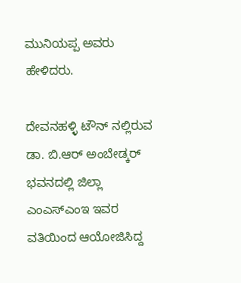ಮುನಿಯಪ್ಪ ಅವರು ಹೇಳಿದರು.

ದೇವನಹಳ್ಳಿ ಟೌನ್ ನಲ್ಲಿರುವ ಡಾ. ಬಿ.ಆರ್ ಅಂಬೇಡ್ಕರ್ ಭವನದಲ್ಲಿ ಜಿಲ್ಲಾ ಎಂಎಸ್ಎಂಇ ಇವರ ವತಿಯಿಂದ ಆಯೋಜಿಸಿದ್ದ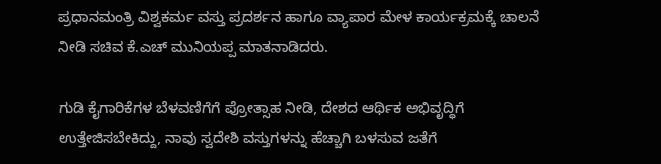ಪ್ರಧಾನಮಂತ್ರಿ ವಿಶ್ವಕರ್ಮ ವಸ್ತು ಪ್ರದರ್ಶನ ಹಾಗೂ ವ್ಯಾಪಾರ ಮೇಳ ಕಾರ್ಯಕ್ರಮಕ್ಕೆ ಚಾಲನೆ ನೀಡಿ ಸಚಿವ ಕೆ.ಎಚ್ ಮುನಿಯಪ್ಪ ಮಾತನಾಡಿದರು.

ಗುಡಿ ಕೈಗಾರಿಕೆಗಳ ಬೆಳವಣಿಗೆಗೆ ಪ್ರೋತ್ಸಾಹ ನೀಡಿ, ದೇಶದ ಆರ್ಥಿಕ ಅಭಿವೃದ್ಧಿಗೆ ಉತ್ತೇಜಿಸಬೇಕಿದ್ದು, ನಾವು ಸ್ವದೇಶಿ ವಸ್ತುಗಳನ್ನು ಹೆಚ್ಚಾಗಿ ಬಳಸುವ ಜತೆಗೆ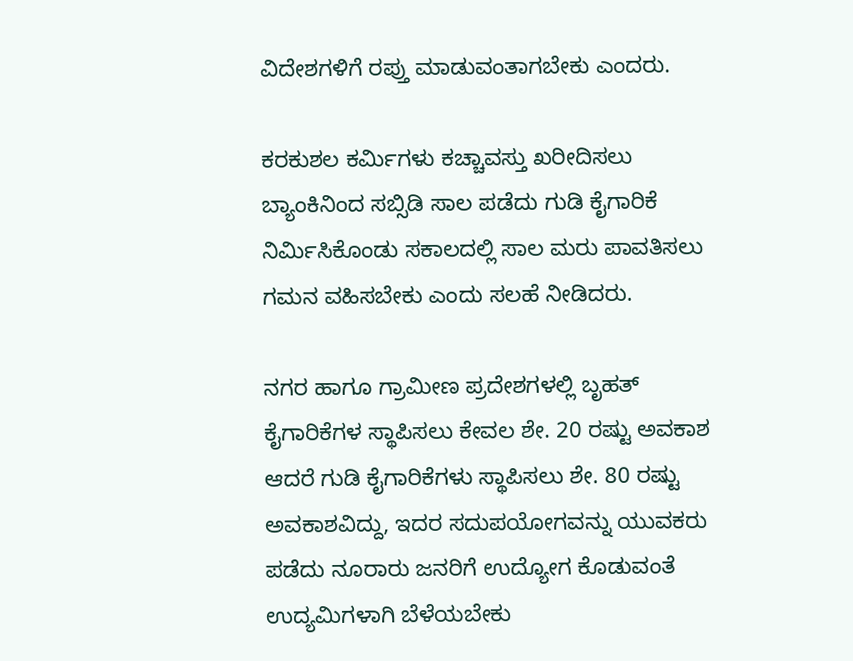ವಿದೇಶಗಳಿಗೆ ರಪ್ತು ಮಾಡುವಂತಾಗಬೇಕು ಎಂದರು‌.

ಕರಕುಶಲ ಕರ್ಮಿಗಳು ಕಚ್ಚಾವಸ್ತು ಖರೀದಿಸಲು ಬ್ಯಾಂಕಿನಿಂದ ಸಬ್ಸಿಡಿ ಸಾಲ ಪಡೆದು ಗುಡಿ ಕೈಗಾರಿಕೆ ನಿರ್ಮಿಸಿಕೊಂಡು ಸಕಾಲದಲ್ಲಿ ಸಾಲ ಮರು ಪಾವತಿಸಲು ಗಮನ ವಹಿಸಬೇಕು ಎಂದು ಸಲಹೆ ನೀಡಿದರು.

ನಗರ ಹಾಗೂ ಗ್ರಾಮೀಣ ಪ್ರದೇಶಗಳಲ್ಲಿ ಬೃಹತ್ ಕೈಗಾರಿಕೆಗಳ ಸ್ಥಾಪಿಸಲು ಕೇವಲ ಶೇ. 20 ರಷ್ಟು ಅವಕಾಶ ಆದರೆ ಗುಡಿ ಕೈಗಾರಿಕೆಗಳು ಸ್ಥಾಪಿಸಲು ಶೇ. 80 ರಷ್ಟು ಅವಕಾಶವಿದ್ದು, ಇದರ ಸದುಪಯೋಗವನ್ನು ಯುವಕರು ಪಡೆದು ನೂರಾರು ಜನರಿಗೆ ಉದ್ಯೋಗ ಕೊಡುವಂತೆ ಉದ್ಯಮಿಗಳಾಗಿ ಬೆಳೆಯಬೇಕು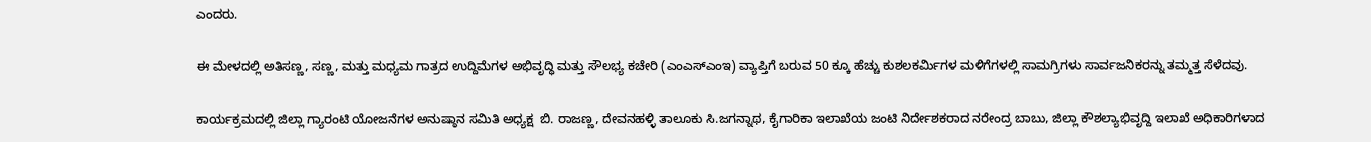ಎಂದರು.

ಈ ಮೇಳದಲ್ಲಿ ಅತಿಸಣ್ಣ, ಸಣ್ಣ, ಮತ್ತು ಮಧ್ಯಮ ಗಾತ್ರದ ಉದ್ದಿಮೆಗಳ ಅಭಿವೃದ್ಧಿ ಮತ್ತು ಸೌಲಭ್ಯ ಕಚೇರಿ (ಎಂಎಸ್ಎಂಇ) ವ್ಯಾಪ್ತಿಗೆ ಬರುವ 50 ಕ್ಕೂ ಹೆಚ್ಚು ಕುಶಲಕರ್ಮಿಗಳ ಮಳಿಗೆಗಳಲ್ಲಿ ಸಾಮಗ್ರಿಗಳು ಸಾರ್ವಜನಿಕರನ್ನು ತಮ್ಮತ್ತ ಸೆಳೆದವು.

ಕಾರ್ಯಕ್ರಮದಲ್ಲಿ ಜಿಲ್ಲಾ ಗ್ಯಾರಂಟಿ ಯೋಜನೆಗಳ ಅನುಷ್ಠಾನ ಸಮಿತಿ ಅಧ್ಯಕ್ಷ  ಬಿ. ರಾಜಣ್ಣ, ದೇವನಹಳ್ಳಿ ತಾಲೂಕು ಸಿ.ಜಗನ್ನಾಥ, ಕೈಗಾರಿಕಾ ಇಲಾಖೆಯ ಜಂಟಿ ನಿರ್ದೇಶಕರಾದ ನರೇಂದ್ರ ಬಾಬು, ಜಿಲ್ಲಾ ಕೌಶಲ್ಯಾಭಿವೃದ್ದಿ ಇಲಾಖೆ ಅಧಿಕಾರಿಗಳಾದ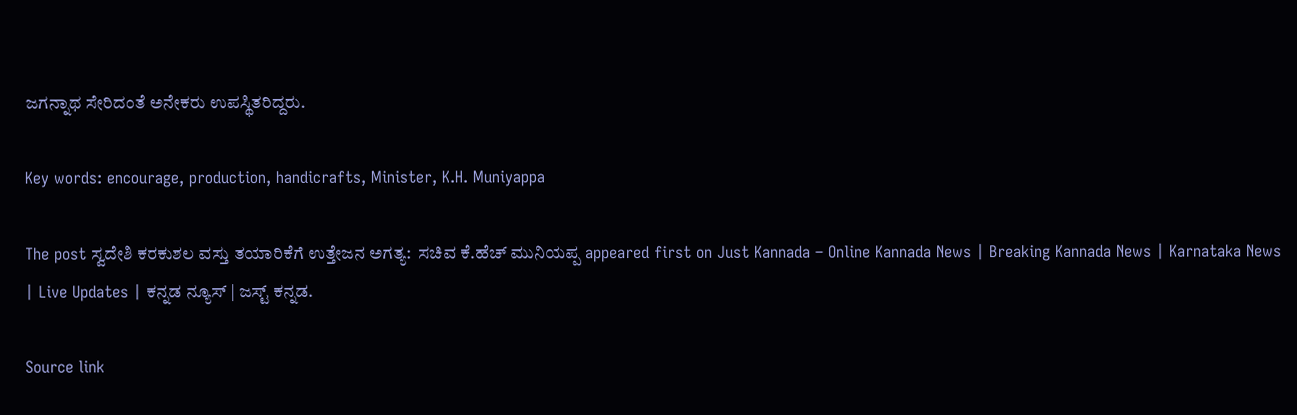ಜಗನ್ನಾಥ ಸೇರಿದಂತೆ ಅನೇಕರು ಉಪಸ್ಥಿತರಿದ್ದರು.

Key words: encourage, production, handicrafts, Minister, K.H. Muniyappa

The post ಸ್ವದೇಶಿ ಕರಕುಶಲ ವಸ್ತು ತಯಾರಿಕೆಗೆ ಉತ್ತೇಜನ ಅಗತ್ಯ:  ಸಚಿವ ಕೆ.ಹೆಚ್ ಮುನಿಯಪ್ಪ appeared first on Just Kannada – Online Kannada News | Breaking Kannada News | Karnataka News | Live Updates | ಕನ್ನಡ ನ್ಯೂಸ್ | ಜಸ್ಟ್ ಕನ್ನಡ.

Source link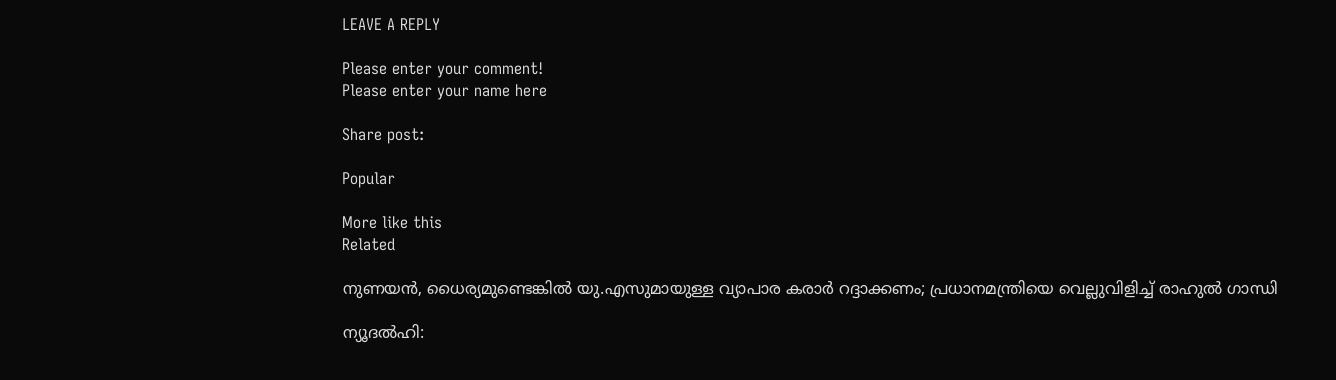LEAVE A REPLY

Please enter your comment!
Please enter your name here

Share post:

Popular

More like this
Related

നുണയന്‍, ധൈര്യമുണ്ടെങ്കില്‍ യു.എസുമായുള്ള വ്യാപാര കരാര്‍ റദ്ദാക്കണം; പ്രധാനമന്ത്രിയെ വെല്ലുവിളിച്ച് രാഹുല്‍ ഗാന്ധി

ന്യൂദല്‍ഹി: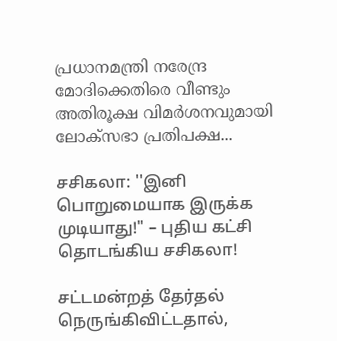പ്രധാനമന്ത്രി നരേന്ദ്ര മോദിക്കെതിരെ വീണ്ടും അതിരൂക്ഷ വിമര്‍ശനവുമായി ലോക്‌സഭാ പ്രതിപക്ഷ...

சசிகலா: ''இனி பொறுமையாக இருக்க முடியாது!" – புதிய கட்சி தொடங்கிய சசிகலா!

சட்டமன்றத் தேர்தல் நெருங்கிவிட்டதால்,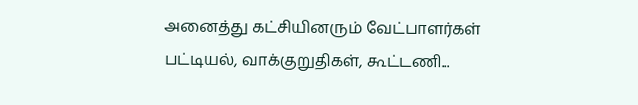அனைத்து கட்சியினரும் வேட்பாளர்கள் பட்டியல், வாக்குறுதிகள், கூட்டணி...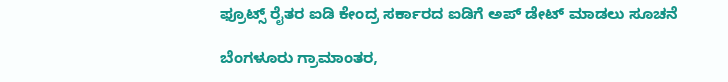ಫ್ರೂಟ್ಸ್ ರೈತರ ಐಡಿ ಕೇಂದ್ರ ಸರ್ಕಾರದ ಐಡಿಗೆ ಅಪ್ ಡೇಟ್ ಮಾಡಲು ಸೂಚನೆ

ಬೆಂಗಳೂರು ಗ್ರಾಮಾಂತರ,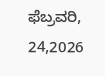ಫೆಬ್ರವರಿ, 24,2026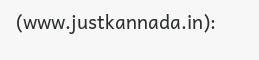(www.justkannada.in):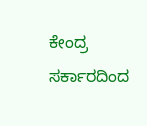ಕೇಂದ್ರ ಸರ್ಕಾರದಿಂದ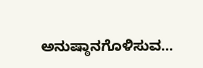ಅನುಷ್ಠಾನಗೊಳಿಸುವ...